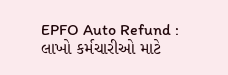EPFO Auto Refund : લાખો કર્મચારીઓ માટે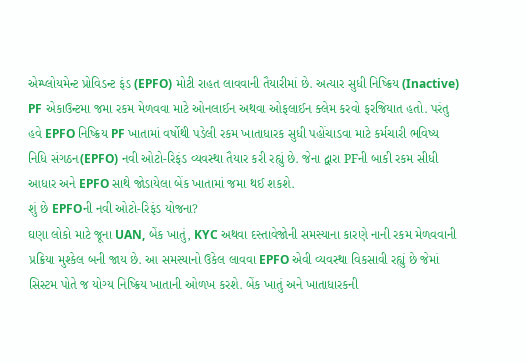એમ્પ્લોયમેન્ટ પ્રોવિડન્ટ ફંડ (EPFO) મોટી રાહત લાવવાની તૈયારીમાં છે. અત્યાર સુધી નિષ્ક્રિય (Inactive) PF એકાઉન્ટમા જમા રકમ મેળવવા માટે ઓનલાઈન અથવા ઓફલાઈન ક્લેમ કરવો ફરજિયાત હતો. પરંતુ હવે EPFO નિષ્ક્રિય PF ખાતામાં વર્ષોથી પડેલી રકમ ખાતાધારક સુધી પહોંચાડવા માટે કર્મચારી ભવિષ્ય નિધિ સંગઠન(EPFO) નવી ઓટો-રિફંડ વ્યવસ્થા તૈયાર કરી રહ્યું છે. જેના દ્વારા PFની બાકી રકમ સીધી આધાર અને EPFO સાથે જોડાયેલા બેંક ખાતામાં જમા થઈ શકશે.
શું છે EPFOની નવી ઓટો-રિફંડ યોજના?
ઘણા લોકો માટે જૂના UAN, બેંક ખાતું, KYC અથવા દસ્તાવેજોની સમસ્યાના કારણે નાની રકમ મેળવવાની પ્રક્રિયા મુશ્કેલ બની જાય છે. આ સમસ્યાનો ઉકેલ લાવવા EPFO એવી વ્યવસ્થા વિકસાવી રહ્યું છે જેમાં સિસ્ટમ પોતે જ યોગ્ય નિષ્ક્રિય ખાતાની ઓળખ કરશે. બેંક ખાતું અને ખાતાધારકની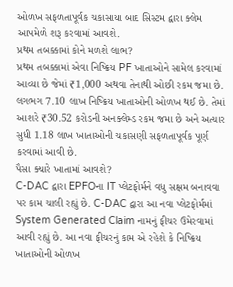ઓળખ સફળતાપૂર્વક ચકાસાયા બાદ સિસ્ટમ દ્વારા ક્લેમ આપમેળે શરૂ કરવામાં આવશે.
પ્રથમ તબક્કામાં કોને મળશે લાભ?
પ્રથમ તબક્કામાં એવા નિષ્ક્રિય PF ખાતાઓને સામેલ કરવામાં આવ્યા છે જેમાં ₹1,000 અથવા તેનાથી ઓછી રકમ જમા છે. લગભગ 7.10 લાખ નિષ્ક્રિય ખાતાઓની ઓળખ થઈ છે. તેમાં આશરે ₹30.52 કરોડની અનક્લેમ્ડ રકમ જમા છે અને અત્યાર સુધી 1.18 લાખ ખાતાઓની ચકાસણી સફળતાપૂર્વક પૂર્ણ કરવામાં આવી છે.
પૈસા ક્યારે ખાતામાં આવશે?
C-DAC દ્વારા EPFOના IT પ્લેટફોર્મને વધુ સક્ષમ બનાવવા પર કામ ચાલી રહ્યું છે. C-DAC દ્વારા આ નવા પ્લેટફોર્મમાં System Generated Claim નામનું ફીચર ઉમેરવામાં આવી રહ્યું છે. આ નવા ફીચરનું કામ એ રહેશે કે નિષ્ક્રિય ખાતાઓની ઓળખ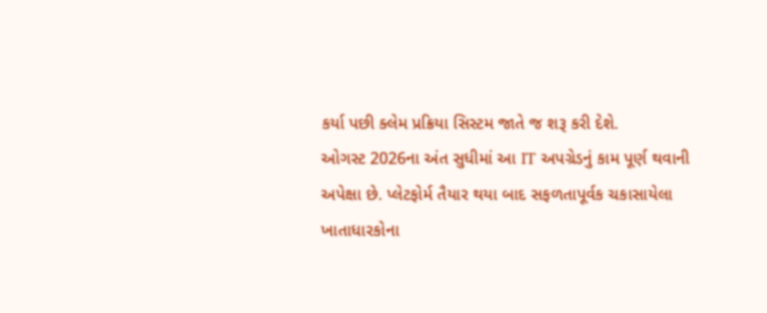કર્યા પછી ક્લેમ પ્રક્રિયા સિસ્ટમ જાતે જ શરૂ કરી દેશે.
ઓગસ્ટ 2026ના અંત સુધીમાં આ IT અપગ્રેડનું કામ પૂર્ણ થવાની અપેક્ષા છે. પ્લેટફોર્મ તૈયાર થયા બાદ સફળતાપૂર્વક ચકાસાયેલા ખાતાધારકોના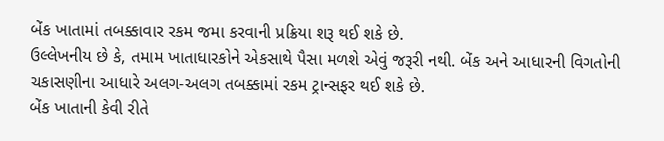બેંક ખાતામાં તબક્કાવાર રકમ જમા કરવાની પ્રક્રિયા શરૂ થઈ શકે છે.
ઉલ્લેખનીય છે કે, તમામ ખાતાધારકોને એકસાથે પૈસા મળશે એવું જરૂરી નથી. બેંક અને આધારની વિગતોની ચકાસણીના આધારે અલગ-અલગ તબક્કામાં રકમ ટ્રાન્સફર થઈ શકે છે.
બેંક ખાતાની કેવી રીતે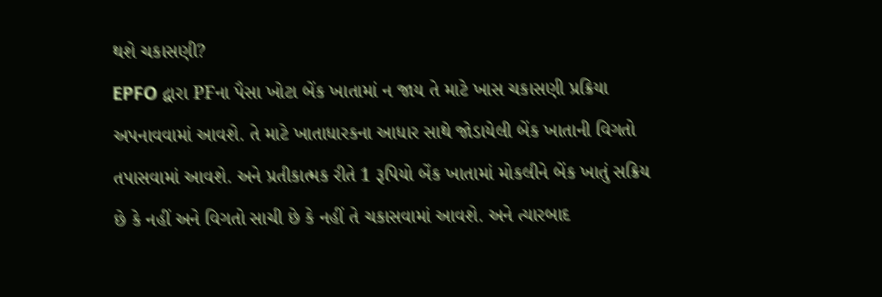થશે ચકાસણી?
EPFO દ્વારા PFના પૈસા ખોટા બેંક ખાતામાં ન જાય તે માટે ખાસ ચકાસણી પ્રક્રિયા અપનાવવામાં આવશે. તે માટે ખાતાધારકના આધાર સાથે જોડાયેલી બેંક ખાતાની વિગતો તપાસવામાં આવશે. અને પ્રતીકાત્મક રીતે 1 રૂપિયો બેંક ખાતામાં મોકલીને બેંક ખાતું સક્રિય છે કે નહીં અને વિગતો સાચી છે કે નહીં તે ચકાસવામાં આવશે. અને ત્યારબાદ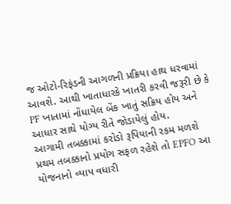જ ઓટો-રિફંડની આગળની પ્રક્રિયા હાથ ધરવામાં આવશે. આથી ખાતાધારકે ખાતરી કરવી જરૂરી છે કે PF ખાતામાં નોંધાયેલ બેંક ખાતું સક્રિય હોય અને આધાર સાથે યોગ્ય રીતે જોડાયેલું હોય.
આગામી તબક્કામાં કરોડો રૂપિયાની રકમ મળશે
પ્રથમ તબક્કાનો પ્રયોગ સફળ રહેશે તો EPFO આ યોજનાનો વ્યાપ વધારી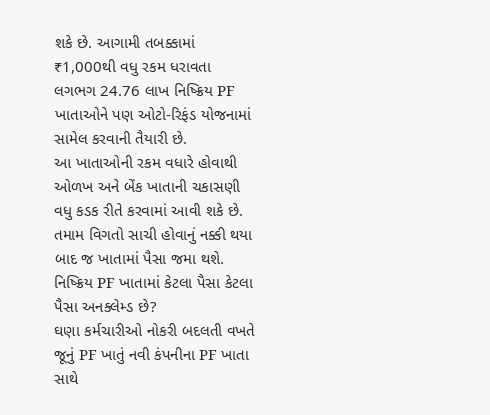શકે છે. આગામી તબક્કામાં ₹1,000થી વધુ રકમ ધરાવતા લગભગ 24.76 લાખ નિષ્ક્રિય PF ખાતાઓને પણ ઓટો-રિફંડ યોજનામાં સામેલ કરવાની તૈયારી છે.
આ ખાતાઓની રકમ વધારે હોવાથી ઓળખ અને બેંક ખાતાની ચકાસણી વધુ કડક રીતે કરવામાં આવી શકે છે. તમામ વિગતો સાચી હોવાનું નક્કી થયા બાદ જ ખાતામાં પૈસા જમા થશે.
નિષ્ક્રિય PF ખાતામાં કેટલા પૈસા કેટલા પૈસા અનક્લેમ્ડ છે?
ઘણા કર્મચારીઓ નોકરી બદલતી વખતે જૂનું PF ખાતું નવી કંપનીના PF ખાતા સાથે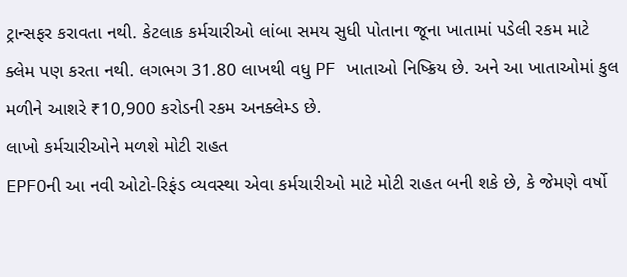ટ્રાન્સફર કરાવતા નથી. કેટલાક કર્મચારીઓ લાંબા સમય સુધી પોતાના જૂના ખાતામાં પડેલી રકમ માટે ક્લેમ પણ કરતા નથી. લગભગ 31.80 લાખથી વધુ PF ખાતાઓ નિષ્ક્રિય છે. અને આ ખાતાઓમાં કુલ મળીને આશરે ₹10,900 કરોડની રકમ અનક્લેમ્ડ છે.
લાખો કર્મચારીઓને મળશે મોટી રાહત
EPFOની આ નવી ઓટો-રિફંડ વ્યવસ્થા એવા કર્મચારીઓ માટે મોટી રાહત બની શકે છે, કે જેમણે વર્ષો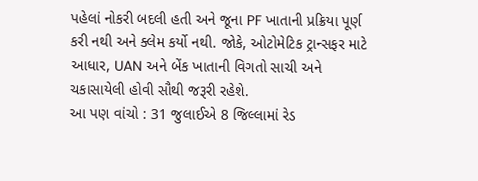પહેલાં નોકરી બદલી હતી અને જૂના PF ખાતાની પ્રક્રિયા પૂર્ણ કરી નથી અને ક્લેમ કર્યો નથી. જોકે, ઓટોમેટિક ટ્રાન્સફર માટે આધાર, UAN અને બેંક ખાતાની વિગતો સાચી અને ચકાસાયેલી હોવી સૌથી જરૂરી રહેશે.
આ પણ વાંચો : 31 જુલાઈએ 8 જિલ્લામાં રેડ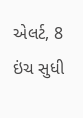એલર્ટ, 8 ઇંચ સુધી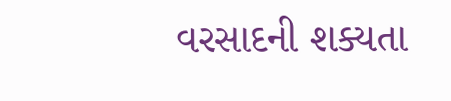વરસાદની શક્યતા